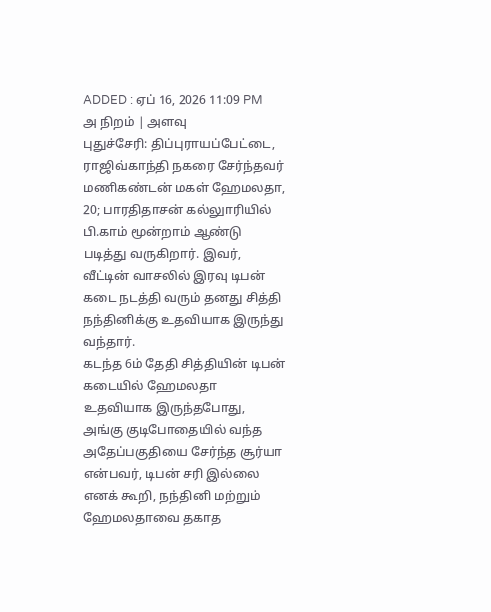ADDED : ஏப் 16, 2026 11:09 PM
அ நிறம் | அளவு
புதுச்சேரி: திப்புராயப்பேட்டை, ராஜிவ்காந்தி நகரை சேர்ந்தவர் மணிகண்டன் மகள் ஹேமலதா, 20; பாரதிதாசன் கல்லுாரியில் பி.காம் மூன்றாம் ஆண்டு படித்து வருகிறார். இவர், வீட்டின் வாசலில் இரவு டிபன் கடை நடத்தி வரும் தனது சித்தி நந்தினிக்கு உதவியாக இருந்து வந்தார்.
கடந்த 6ம் தேதி சித்தியின் டிபன் கடையில் ஹேமலதா உதவியாக இருந்தபோது, அங்கு குடிபோதையில் வந்த அதேப்பகுதியை சேர்ந்த சூர்யா என்பவர், டிபன் சரி இல்லை எனக் கூறி, நந்தினி மற்றும் ஹேமலதாவை தகாத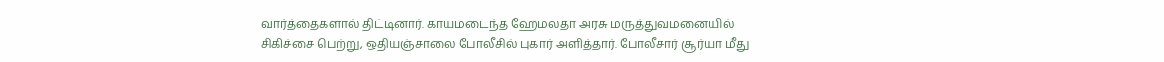வார்த்தைகளால் திட்டினார். காயமடைந்த ஹேமலதா அரசு மருத்துவமனையில் சிகிச்சை பெற்று, ஒதியஞ்சாலை போலீசில் புகார் அளித்தார். போலீசார் சூர்யா மீது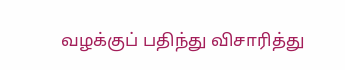வழக்குப் பதிந்து விசாரித்து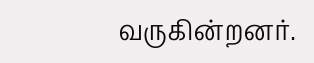வருகின்றனர்.